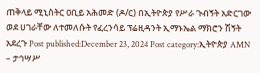ጠቅላይ ሚኒስትር ዐቢይ አሕመድ (ዶ/ር) በኢትዮጵያ የሥራ ጉብኝት አድርገው ወደ ሀገራቸው ለተመለሱት የፈረንሳይ ፕሬዚዳንት ኢማኑኤል ማክሮን ሽኝት አደረጉ Post published:December 23, 2024 Post category:ኢትዮጵያ AMN – ታኅሣሥ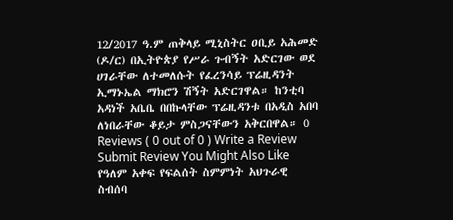12/2017 ዓ.ም ጠቅላይ ሚኒስትር ዐቢይ አሕመድ (ዶ/ር) በኢትዮጵያ የሥራ ጉብኝት አድርገው ወደ ሀገራቸው ለተመለሱት የፈረንሳይ ፕሬዚዳንት ኢማኑኤል ማክሮን ሽኝት አድርገዋል። ከንቲባ አዳነች አቤቤ በበኩላቸው ፕሬዚዳንቱ በአዲስ አበባ ለነበራቸው ቆይታ ምስጋናቸውን አቅርበዋል። 0 Reviews ( 0 out of 0 ) Write a Review Submit Review You Might Also Like የዓለም አቀፍ የፍልሰት ስምምነት አህጉራዊ ስብሰባ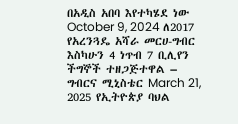በአዲስ አበባ እየተካሄደ ነው October 9, 2024 ለ2017 የአረንጓዴ አሻራ መርሀ-ግብር እስካሁን 4 ነጥብ 7 ቢሊየን ችግኞች ተዘጋጅተዋል – ግብርና ሚኒስቴር March 21, 2025 የኢትዮጵያ ባህል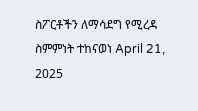ስፖርቶችን ለማሳደግ የሚረዳ ስምምነት ተከናወነ April 21, 2025